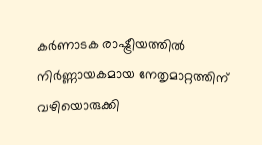കർണാടക രാഷ്ട്രീയത്തിൽ നിർണ്ണായകമായ നേതൃമാറ്റത്തിന് വഴിയൊരുക്കി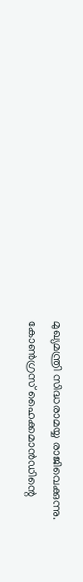മുഖ്യമന്ത്രി സിദ്ധരാമയ്യ രാജിവെക്കുന്നു. കോൺഗ്രസ് ഹൈക്കമാൻഡിന്റെ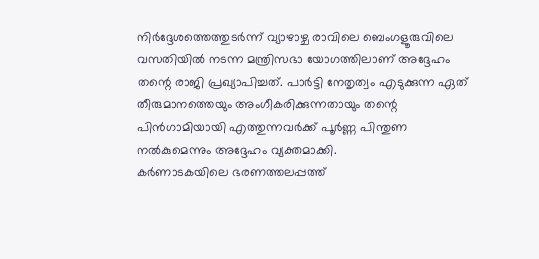നിർദ്ദേശത്തെത്തുടർന്ന് വ്യാഴാഴ്ച രാവിലെ ബെംഗളൂരുവിലെ വസതിയിൽ നടന്ന മന്ത്രിസഭാ യോഗത്തിലാണ് അദ്ദേഹം തന്റെ രാജി പ്രഖ്യാപിച്ചത്. പാർട്ടി നേതൃത്വം എടുക്കുന്ന ഏത് തീരുമാനത്തെയും അംഗീകരിക്കുന്നതായും തന്റെ പിൻഗാമിയായി എത്തുന്നവർക്ക് പൂർണ്ണ പിന്തുണ നൽകുമെന്നും അദ്ദേഹം വ്യക്തമാക്കി.
കർണാടകയിലെ ഭരണത്തലപ്പത്ത്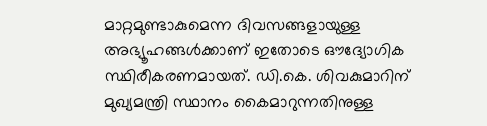മാറ്റമുണ്ടാകുമെന്ന ദിവസങ്ങളായുള്ള അഭ്യൂഹങ്ങൾക്കാണ് ഇതോടെ ഔദ്യോഗിക സ്ഥിരീകരണമായത്. ഡി.കെ. ശിവകുമാറിന് മുഖ്യമന്ത്രി സ്ഥാനം കൈമാറുന്നതിനുള്ള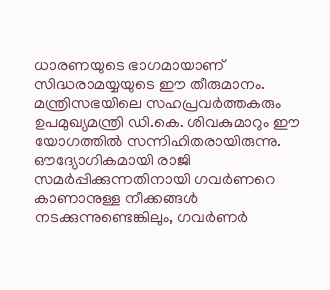ധാരണയുടെ ഭാഗമായാണ് സിദ്ധരാമയ്യയുടെ ഈ തീരുമാനം. മന്ത്രിസഭയിലെ സഹപ്രവർത്തകരും ഉപമുഖ്യമന്ത്രി ഡി.കെ. ശിവകുമാറും ഈ യോഗത്തിൽ സന്നിഹിതരായിരുന്നു. ഔദ്യോഗികമായി രാജി സമർപ്പിക്കുന്നതിനായി ഗവർണറെ കാണാനുള്ള നീക്കങ്ങൾ നടക്കുന്നുണ്ടെങ്കിലും, ഗവർണർ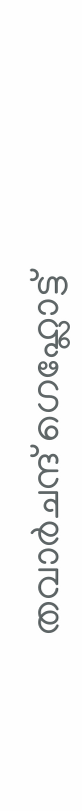തവാർചന്ദ് ഗെഹ്ലോട്ട്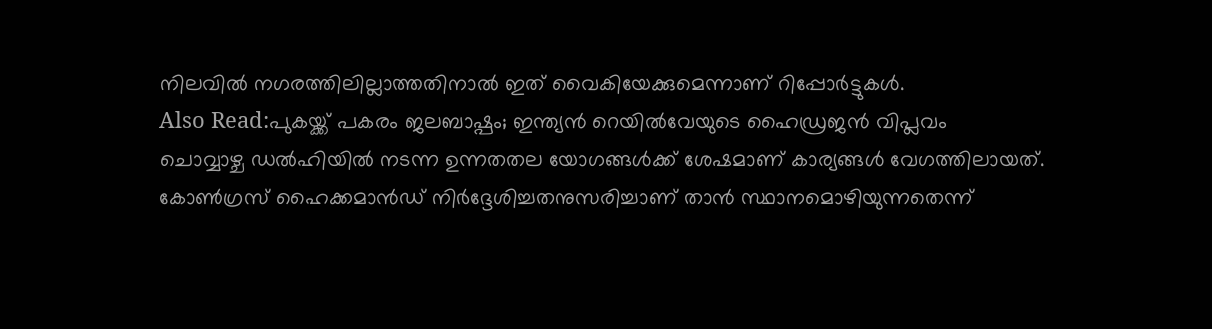നിലവിൽ നഗരത്തിലില്ലാത്തതിനാൽ ഇത് വൈകിയേക്കുമെന്നാണ് റിപ്പോർട്ടുകൾ.
Also Read:പുകയ്ക്ക് പകരം ജലബാഷ്പം; ഇന്ത്യൻ റെയിൽവേയുടെ ഹൈഡ്രജൻ വിപ്ലവം
ചൊവ്വാഴ്ച ഡൽഹിയിൽ നടന്ന ഉന്നതതല യോഗങ്ങൾക്ക് ശേഷമാണ് കാര്യങ്ങൾ വേഗത്തിലായത്. കോൺഗ്രസ് ഹൈക്കമാൻഡ് നിർദ്ദേശിച്ചതനുസരിച്ചാണ് താൻ സ്ഥാനമൊഴിയുന്നതെന്ന്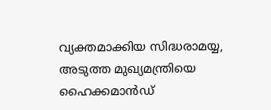വ്യക്തമാക്കിയ സിദ്ധരാമയ്യ, അടുത്ത മുഖ്യമന്ത്രിയെ ഹൈക്കമാൻഡ്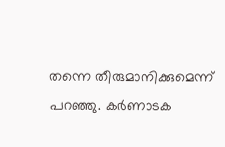തന്നെ തീരുമാനിക്കുമെന്ന് പറഞ്ഞു. കർണാടക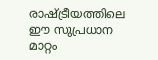രാഷ്ട്രീയത്തിലെ ഈ സുപ്രധാന മാറ്റം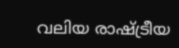വലിയ രാഷ്ട്രീയ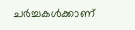ചർച്ചകൾക്കാണ്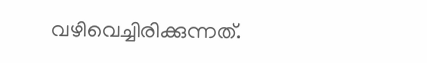വഴിവെച്ചിരിക്കുന്നത്.